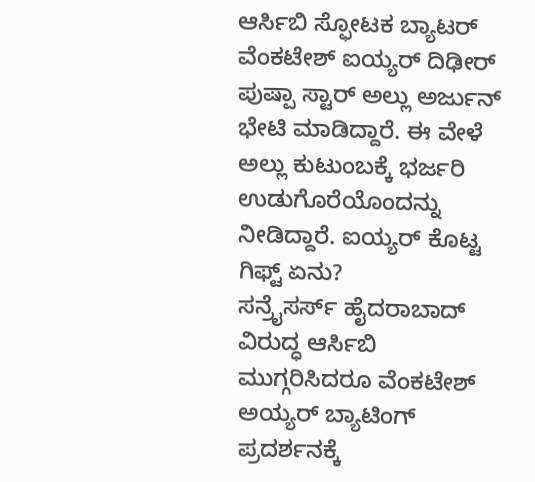ಆರ್ಸಿಬಿ ಸ್ಫೋಟಕ ಬ್ಯಾಟರ್ ವೆಂಕಟೇಶ್ ಐಯ್ಯರ್ ದಿಢೀರ್ ಪುಷ್ಪಾ ಸ್ಟಾರ್ ಅಲ್ಲು ಅರ್ಜುನ್ ಭೇಟಿ ಮಾಡಿದ್ದಾರೆ. ಈ ವೇಳೆ ಅಲ್ಲು ಕುಟುಂಬಕ್ಕೆ ಭರ್ಜರಿ ಉಡುಗೊರೆಯೊಂದನ್ನು ನೀಡಿದ್ದಾರೆ. ಐಯ್ಯರ್ ಕೊಟ್ಟ ಗಿಫ್ಟ್ ಏನು?
ಸನ್ರೈಸರ್ಸ್ ಹೈದರಾಬಾದ್ ವಿರುದ್ಧ ಆರ್ಸಿಬಿ ಮುಗ್ಗರಿಸಿದರೂ ವೆಂಕಟೇಶ್ ಅಯ್ಯರ್ ಬ್ಯಾಟಿಂಗ್ ಪ್ರದರ್ಶನಕ್ಕೆ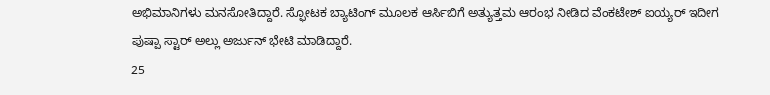ಅಭಿಮಾನಿಗಳು ಮನಸೋತಿದ್ದಾರೆ. ಸ್ಫೋಟಕ ಬ್ಯಾಟಿಂಗ್ ಮೂಲಕ ಆರ್ಸಿಬಿಗೆ ಅತ್ಯುತ್ತಮ ಆರಂಭ ನೀಡಿದ ವೆಂಕಟೇಶ್ ಐಯ್ಯರ್ ಇದೀಗ ಪುಷ್ಪಾ ಸ್ಟಾರ್ ಅಲ್ಲು ಅರ್ಜುನ್ ಭೇಟಿ ಮಾಡಿದ್ದಾರೆ.
25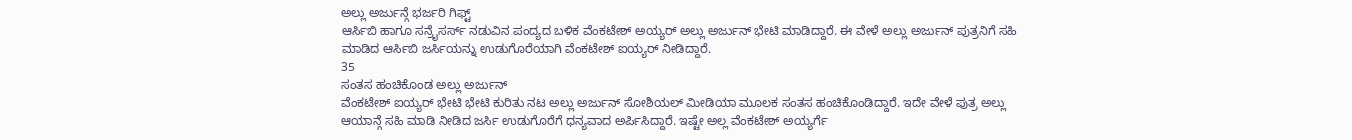ಅಲ್ಲು ಅರ್ಜುನ್ಗೆ ಭರ್ಜರಿ ಗಿಫ್ಟ್
ಆರ್ಸಿಬಿ ಹಾಗೂ ಸನ್ರೈಸರ್ಸ್ ನಡುವಿನ ಪಂದ್ಯದ ಬಳಿಕ ವೆಂಕಟೇಶ್ ಅಯ್ಯರ್ ಅಲ್ಲು ಅರ್ಜುನ್ ಭೇಟಿ ಮಾಡಿದ್ದಾರೆ. ಈ ವೇಳೆ ಅಲ್ಲು ಅರ್ಜುನ್ ಪುತ್ರನಿಗೆ ಸಹಿ ಮಾಡಿದ ಆರ್ಸಿಬಿ ಜರ್ಸಿಯನ್ನು ಉಡುಗೊರೆಯಾಗಿ ವೆಂಕಟೇಶ್ ಐಯ್ಯರ್ ನೀಡಿದ್ದಾರೆ.
35
ಸಂತಸ ಹಂಚಿಕೊಂಡ ಅಲ್ಲು ಅರ್ಜುನ್
ವೆಂಕಟೇಶ್ ಐಯ್ಯರ್ ಭೇಟಿ ಭೇಟಿ ಕುರಿತು ನಟ ಅಲ್ಲು ಅರ್ಜುನ್ ಸೋಶಿಯಲ್ ಮೀಡಿಯಾ ಮೂಲಕ ಸಂತಸ ಹಂಚಿಕೊಂಡಿದ್ದಾರೆ. ಇದೇ ವೇಳೆ ಪುತ್ರ ಅಲ್ಲು ಆಯಾನ್ಗೆ ಸಹಿ ಮಾಡಿ ನೀಡಿದ ಜರ್ಸಿ ಉಡುಗೊರೆಗೆ ಧನ್ಯವಾದ ಅರ್ಪಿಸಿದ್ದಾರೆ. ಇಷ್ಟೇ ಅಲ್ಲ ವೆಂಕಟೇಶ್ ಅಯ್ಯರ್ಗೆ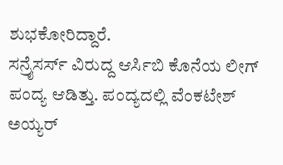ಶುಭಕೋರಿದ್ದಾರೆ.
ಸನ್ರೈಸರ್ಸ್ ವಿರುದ್ದ ಆರ್ಸಿಬಿ ಕೊನೆಯ ಲೀಗ್ ಪಂದ್ಯ ಆಡಿತ್ತು. ಪಂದ್ಯದಲ್ಲಿ ವೆಂಕಟೇಶ್ ಅಯ್ಯರ್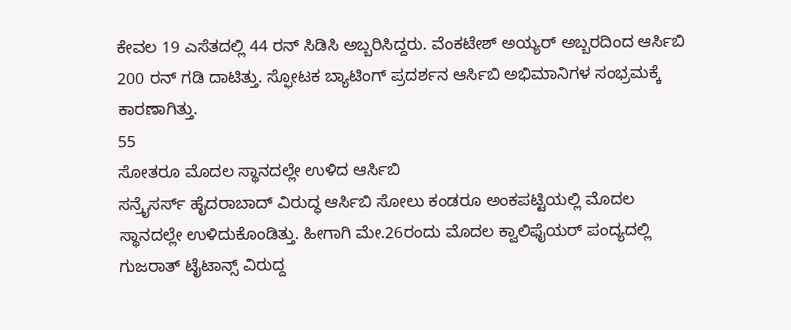ಕೇವಲ 19 ಎಸೆತದಲ್ಲಿ 44 ರನ್ ಸಿಡಿಸಿ ಅಬ್ಬರಿಸಿದ್ದರು. ವೆಂಕಟೇಶ್ ಅಯ್ಯರ್ ಅಬ್ಬರದಿಂದ ಆರ್ಸಿಬಿ 200 ರನ್ ಗಡಿ ದಾಟಿತ್ತು. ಸ್ಫೋಟಕ ಬ್ಯಾಟಿಂಗ್ ಪ್ರದರ್ಶನ ಆರ್ಸಿಬಿ ಅಭಿಮಾನಿಗಳ ಸಂಭ್ರಮಕ್ಕೆ ಕಾರಣಾಗಿತ್ತು.
55
ಸೋತರೂ ಮೊದಲ ಸ್ಥಾನದಲ್ಲೇ ಉಳಿದ ಆರ್ಸಿಬಿ
ಸನ್ರೈಸರ್ಸ್ ಹೈದರಾಬಾದ್ ವಿರುದ್ಧ ಆರ್ಸಿಬಿ ಸೋಲು ಕಂಡರೂ ಅಂಕಪಟ್ಟಿಯಲ್ಲಿ ಮೊದಲ ಸ್ಥಾನದಲ್ಲೇ ಉಳಿದುಕೊಂಡಿತ್ತು. ಹೀಗಾಗಿ ಮೇ.26ರಂದು ಮೊದಲ ಕ್ವಾಲಿಫೈಯರ್ ಪಂದ್ಯದಲ್ಲಿ ಗುಜರಾತ್ ಟೈಟಾನ್ಸ್ ವಿರುದ್ದ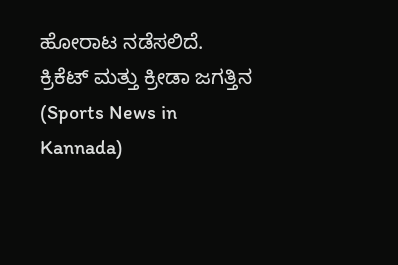ಹೋರಾಟ ನಡೆಸಲಿದೆ.
ಕ್ರಿಕೆಟ್ ಮತ್ತು ಕ್ರೀಡಾ ಜಗತ್ತಿನ (Sports News in Kannada)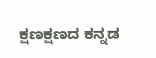ಕ್ಷಣಕ್ಷಣದ ಕನ್ನಡ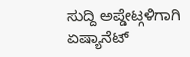ಸುದ್ದಿ ಅಪ್ಡೇಟ್ಗಳಿಗಾಗಿ ಏಷ್ಯಾನೆಟ್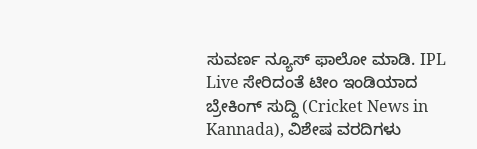ಸುವರ್ಣ ನ್ಯೂಸ್ ಫಾಲೋ ಮಾಡಿ. IPL Live ಸೇರಿದಂತೆ ಟೀಂ ಇಂಡಿಯಾದ ಬ್ರೇಕಿಂಗ್ ಸುದ್ದಿ (Cricket News in Kannada), ವಿಶೇಷ ವರದಿಗಳು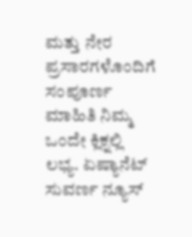ಮತ್ತು ನೇರ ಪ್ರಸಾರಗಳೊಂದಿಗೆ ಸಂಪೂರ್ಣ ಮಾಹಿತಿ ನಿಮ್ಮ ಒಂದೇ ಕ್ಲಿಕ್ನಲ್ಲಿ ಲಭ್ಯ. ಏಷ್ಯಾನೆಟ್ ಸುವರ್ಣ ನ್ಯೂಸ್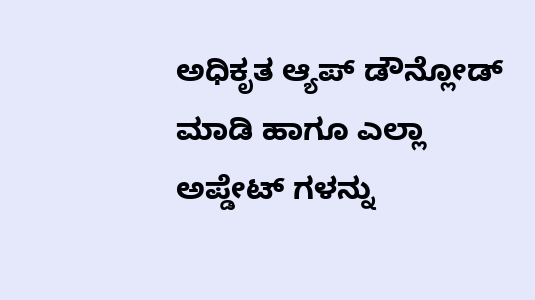ಅಧಿಕೃತ ಆ್ಯಪ್ ಡೌನ್ಲೋಡ್ ಮಾಡಿ ಹಾಗೂ ಎಲ್ಲಾ ಅಪ್ಡೇಟ್ ಗಳನ್ನು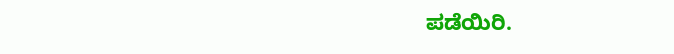ಪಡೆಯಿರಿ.